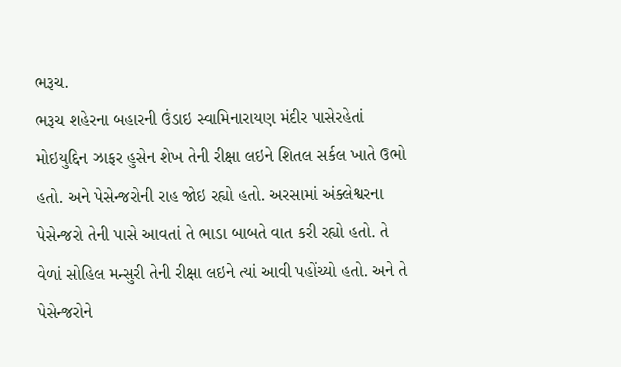ભરૂચ.
ભરૂચ શહેરના બહારની ઉંડાઇ સ્વામિનારાયણ મંદીર પાસેરહેતાં મોઇયુદ્દિન ઝાફર હુસેન શેખ તેની રીક્ષા લઇને શિતલ સર્કલ ખાતે ઉભો હતો. અને પેસેન્જરોની રાહ જોઇ રહ્યો હતો. અરસામાં અંક્લેશ્વરના પેસેન્જરો તેની પાસે આવતાં તે ભાડા બાબતે વાત કરી રહ્યો હતો. તે વેળાં સોહિલ મન્સુરી તેની રીક્ષા લઇને ત્યાં આવી પહોંચ્યો હતો. અને તે પેસેન્જરોને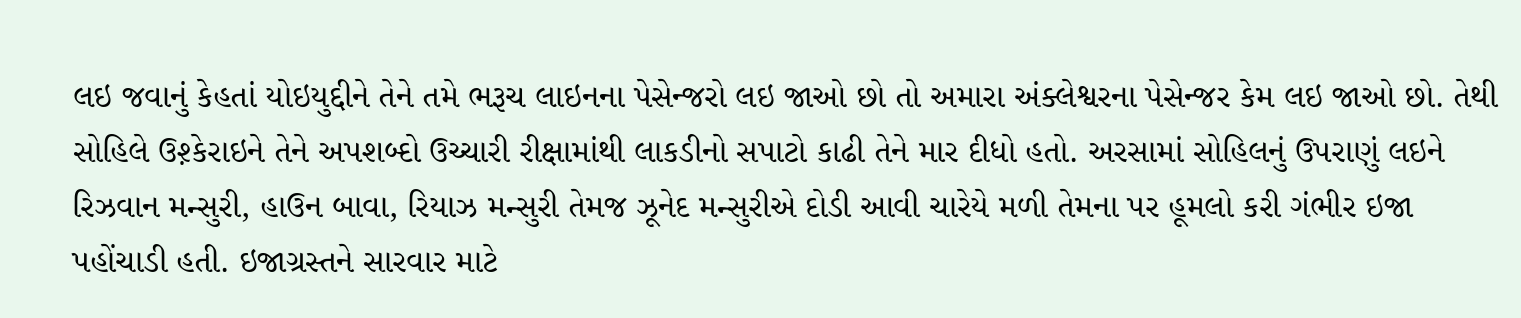લઇ જવાનું કેહતાં યોઇયુદ્દીને તેને તમે ભરૂચ લાઇનના પેસેન્જરો લઇ જાઓ છો તો અમારા અંક્લેશ્વરના પેસેન્જર કેમ લઇ જાઓ છો. તેથી સોહિલે ઉશ઼્કેરાઇને તેને અપશબ્દો ઉચ્ચારી રીક્ષામાંથી લાકડીનો સપાટો કાઢી તેને માર દીધો હતો. અરસામાં સોહિલનું ઉપરાણું લઇને રિઝવાન મન્સુરી, હાઉન બાવા, રિયાઝ મન્સુરી તેમજ ઝૂનેદ મન્સુરીએ દોડી આવી ચારેયે મળી તેમના પર હૂમલો કરી ગંભીર ઇજા પહોંચાડી હતી. ઇજાગ્રસ્તને સારવાર માટે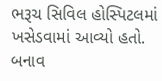ભરૂચ સિવિલ હોસ્પિટલમાં ખસેડવામાં આવ્યો હતો. બનાવ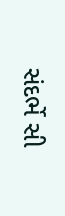સંદર્ભે સી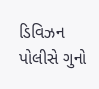ડિવિઝન પોલીસે ગુનો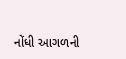નોંધી આગળની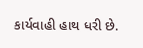કાર્યવાહી હાથ ધરી છે.